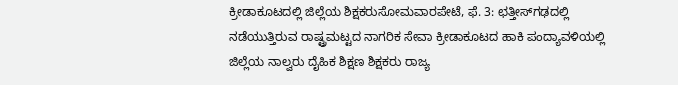ಕ್ರೀಡಾಕೂಟದಲ್ಲಿ ಜಿಲ್ಲೆಯ ಶಿಕ್ಷಕರುಸೋಮವಾರಪೇಟೆ, ಫೆ. 3: ಛತ್ತೀಸ್‍ಗಢದಲ್ಲಿ ನಡೆಯುತ್ತಿರುವ ರಾಷ್ಟ್ರಮಟ್ಟದ ನಾಗರಿಕ ಸೇವಾ ಕ್ರೀಡಾಕೂಟದ ಹಾಕಿ ಪಂದ್ಯಾವಳಿಯಲ್ಲಿ ಜಿಲ್ಲೆಯ ನಾಲ್ವರು ದೈಹಿಕ ಶಿಕ್ಷಣ ಶಿಕ್ಷಕರು ರಾಜ್ಯ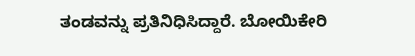ತಂಡವನ್ನು ಪ್ರತಿನಿಧಿಸಿದ್ದಾರೆ. ಬೋಯಿಕೇರಿ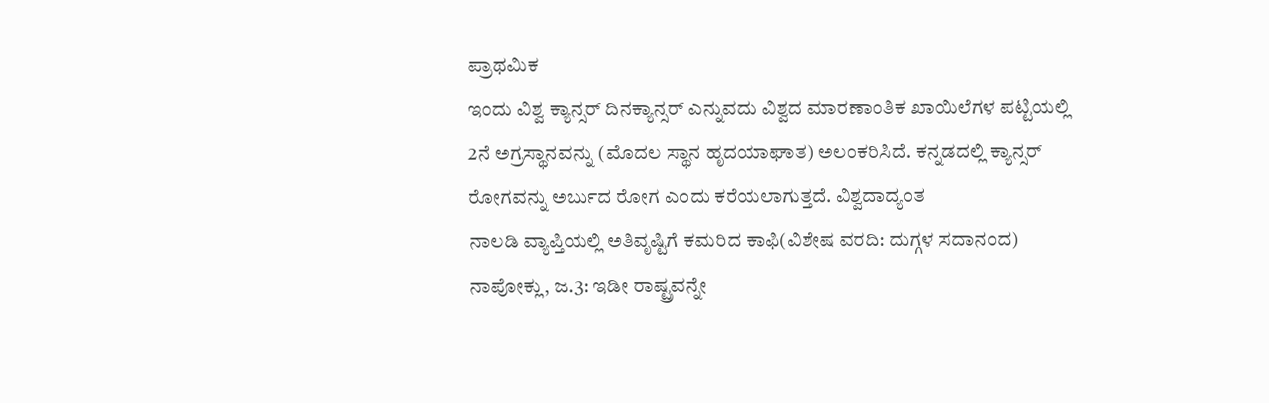ಪ್ರಾಥಮಿಕ
ಇಂದು ವಿಶ್ವ ಕ್ಯಾನ್ಸರ್ ದಿನಕ್ಯಾನ್ಸರ್ ಎನ್ನುವದು ವಿಶ್ವದ ಮಾರಣಾಂತಿಕ ಖಾಯಿಲೆಗಳ ಪಟ್ಟಿಯಲ್ಲಿ 2ನೆ ಅಗ್ರಸ್ಥಾನವನ್ನು (ಮೊದಲ ಸ್ಥಾನ ಹೃದಯಾಘಾತ) ಅಲಂಕರಿಸಿದೆ. ಕನ್ನಡದಲ್ಲಿ ಕ್ಯಾನ್ಸರ್ ರೋಗವನ್ನು ಅರ್ಬುದ ರೋಗ ಎಂದು ಕರೆಯಲಾಗುತ್ತದೆ. ವಿಶ್ವದಾದ್ಯಂತ
ನಾಲಡಿ ವ್ಯಾಪ್ತಿಯಲ್ಲಿ ಅತಿವೃಷ್ಟಿಗೆ ಕಮರಿದ ಕಾಫಿ(ವಿಶೇಷ ವರದಿ: ದುಗ್ಗಳ ಸದಾನಂದ) ನಾಪೋಕ್ಲು, ಜ.3: ಇಡೀ ರಾಷ್ಟ್ರವನ್ನೇ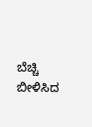ಬೆಚ್ಚಿ ಬೀಳಿಸಿದ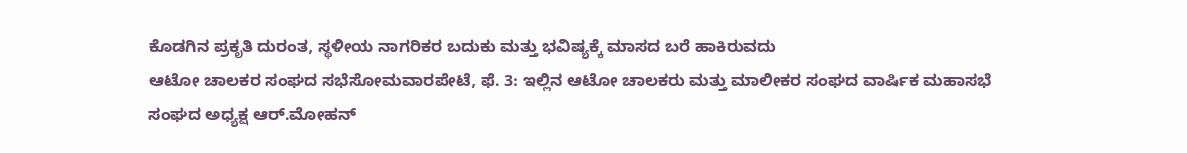ಕೊಡಗಿನ ಪ್ರಕೃತಿ ದುರಂತ, ಸ್ಥಳೀಯ ನಾಗರಿಕರ ಬದುಕು ಮತ್ತು ಭವಿಷ್ಯಕ್ಕೆ ಮಾಸದ ಬರೆ ಹಾಕಿರುವದು
ಆಟೋ ಚಾಲಕರ ಸಂಘದ ಸಭೆಸೋಮವಾರಪೇಟೆ, ಫೆ. 3: ಇಲ್ಲಿನ ಆಟೋ ಚಾಲಕರು ಮತ್ತು ಮಾಲೀಕರ ಸಂಘದ ವಾರ್ಷಿಕ ಮಹಾಸಭೆ ಸಂಘದ ಅಧ್ಯಕ್ಷ ಆರ್.ಮೋಹನ್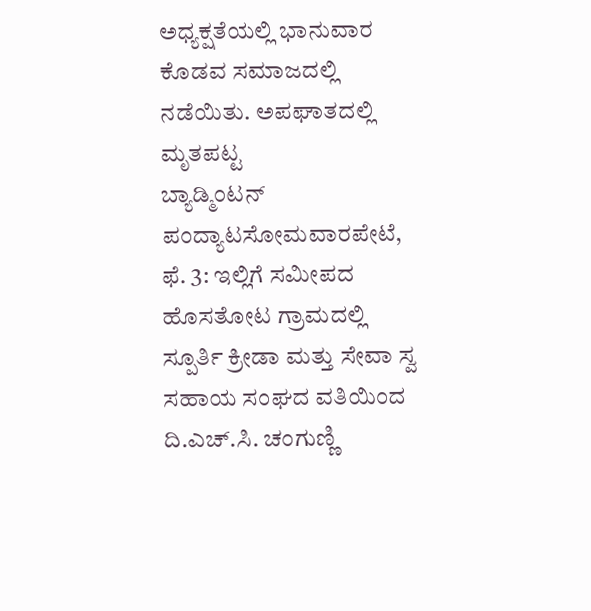ಅಧ್ಯಕ್ಷತೆಯಲ್ಲಿ ಭಾನುವಾರ ಕೊಡವ ಸಮಾಜದಲ್ಲಿ ನಡೆಯಿತು. ಅಪಘಾತದಲ್ಲಿ ಮೃತಪಟ್ಟ
ಬ್ಯಾಡ್ಮಿಂಟನ್ ಪಂದ್ಯಾಟಸೋಮವಾರಪೇಟೆ, ಫೆ. 3: ಇಲ್ಲಿಗೆ ಸಮೀಪದ ಹೊಸತೋಟ ಗ್ರಾಮದಲ್ಲಿ ಸ್ಪೂರ್ತಿ ಕ್ರೀಡಾ ಮತ್ತು ಸೇವಾ ಸ್ವ ಸಹಾಯ ಸಂಘದ ವತಿಯಿಂದ ದಿ.ಎಚ್.ಸಿ. ಚಂಗುಣ್ಣಿ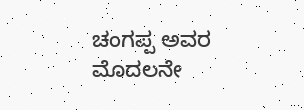ಚಂಗಪ್ಪ ಅವರ ಮೊದಲನೇ